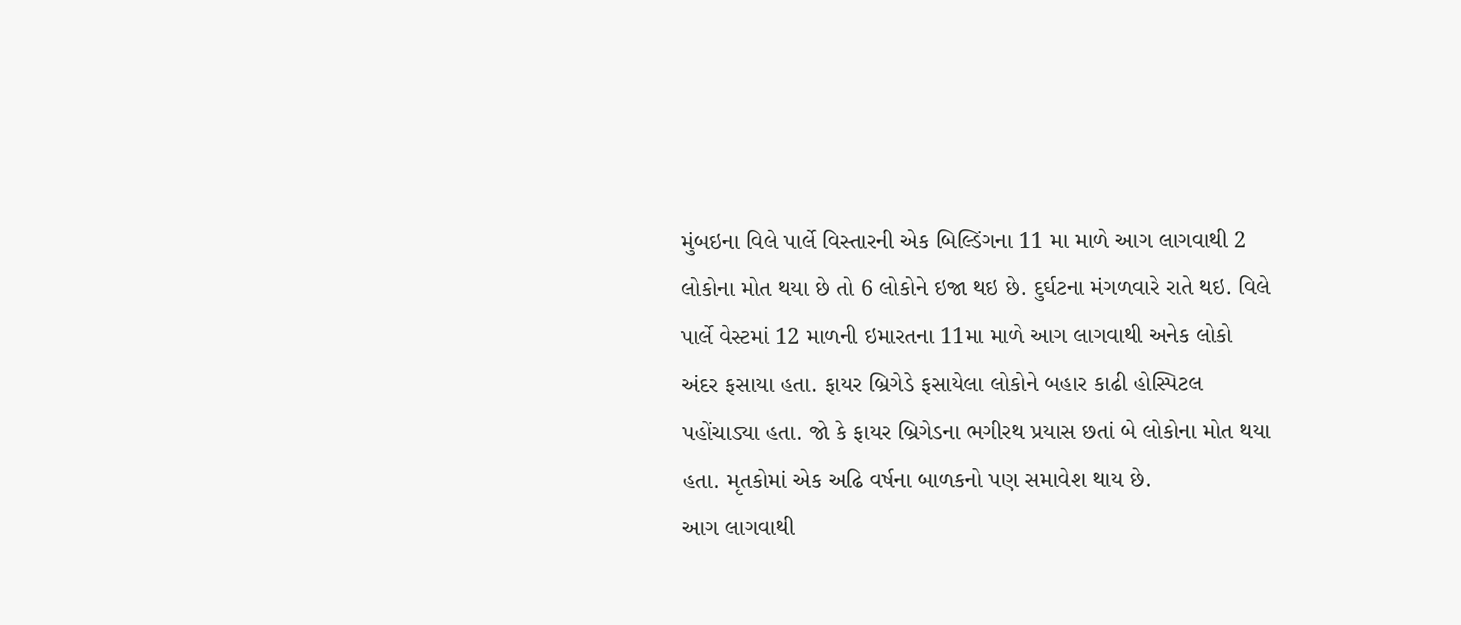મુંબઇના વિલે પાર્લે વિસ્તારની એક બિલ્ડિંગના 11 મા માળે આગ લાગવાથી 2 લોકોના મોત થયા છે તો 6 લોકોને ઇજા થઇ છે. દુર્ઘટના મંગળવારે રાતે થઇ. વિલે પાર્લે વેસ્ટમાં 12 માળની ઇમારતના 11મા માળે આગ લાગવાથી અનેક લોકો અંદર ફસાયા હતા. ફાયર બ્રિગેડે ફસાયેલા લોકોને બહાર કાઢી હોસ્પિટલ પહોંચાડ્યા હતા. જો કે ફાયર બ્રિગેડના ભગીરથ પ્રયાસ છતાં બે લોકોના મોત થયા હતા. મૃતકોમાં એક અઢિ વર્ષના બાળકનો પણ સમાવેશ થાય છે.
આગ લાગવાથી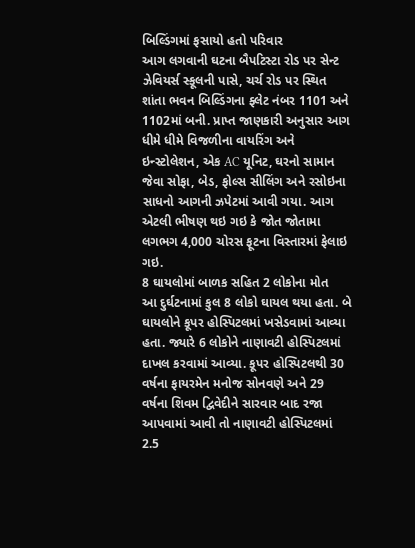બિલ્ડિંગમાં ફસાયો હતો પરિવાર
આગ લગવાની ઘટના બૈપટિસ્ટા રોડ પર સેન્ટ ઝેવિયર્સ સ્કૂલની પાસે, ચર્ચ રોડ પર સ્થિત શાંતા ભવન બિલ્ડિંગના ફ્લેટ નંબર 1101 અને 1102માં બની. પ્રાપ્ત જાણકારી અનુસાર આગ ધીમે ધીમે વિજળીના વાયરિંગ અને ઇન્સ્ટોલેશન, એક AC યૂનિટ, ઘરનો સામાન જેવા સોફા, બેડ, ફોલ્સ સીલિંગ અને રસોઇના સાધનો આગની ઝપેટમાં આવી ગયા. આગ એટલી ભીષણ થઇ ગઇ કે જોત જોતામા લગભગ 4,000 ચોરસ ફૂટના વિસ્તારમાં ફેલાઇ ગઇ.
8 ઘાયલોમાં બાળક સહિત 2 લોકોના મોત
આ દુર્ઘટનામાં કુલ 8 લોકો ઘાયલ થયા હતા. બે ઘાયલોને કૂપર હોસ્પિટલમાં ખસેડવામાં આવ્યા હતા. જ્યારે 6 લોકોને નાણાવટી હોસ્પિટલમાં દાખલ કરવામાં આવ્યા. કૂપર હોસ્પિટલથી 30 વર્ષના ફાયરમેન મનોજ સોનવણે અને 29 વર્ષના શિવમ દ્વિવેદીને સારવાર બાદ રજા આપવામાં આવી તો નાણાવટી હોસ્પિટલમાં 2.5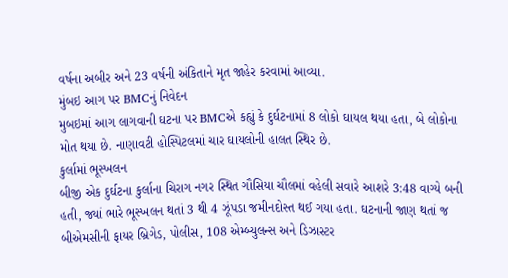વર્ષના અબીર અને 23 વર્ષની અંકિતાને મૃત જાહેર કરવામાં આવ્યા.
મુંબઇ આગ પર BMCનું નિવેદન
મુબઇમાં આગ લાગવાની ઘટના પર BMCએ કહ્યું કે દુર્ઘટનામાં 8 લોકો ઘાયલ થયા હતા, બે લોકોના મોત થયા છે. નાણાવટી હોસ્પિટલમાં ચાર ઘાયલોની હાલત સ્થિર છે.
કુર્લામાં ભૂસ્ખલન
બીજી એક દુર્ઘટના કુર્લાના ચિરાગ નગર સ્થિત ગૌસિયા ચૌલમાં વહેલી સવારે આશરે 3:48 વાગ્યે બની હતી, જ્યાં ભારે ભૂસ્ખલન થતાં 3 થી 4 ઝૂંપડા જમીનદોસ્ત થઈ ગયા હતા. ઘટનાની જાણ થતાં જ બીએમસીની ફાયર બ્રિગેડ, પોલીસ, 108 એમ્બ્યુલન્સ અને ડિઝાસ્ટર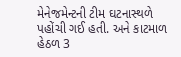મેનેજમેન્ટની ટીમ ઘટનાસ્થળે પહોંચી ગઈ હતી. અને કાટમાળ હેઠળ 3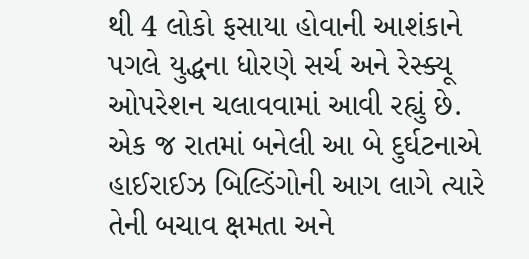થી 4 લોકો ફસાયા હોવાની આશંકાને પગલે યુદ્ધના ધોરણે સર્ચ અને રેસ્ક્યૂ ઓપરેશન ચલાવવામાં આવી રહ્યું છે. એક જ રાતમાં બનેલી આ બે દુર્ઘટનાએ હાઈરાઈઝ બિલ્ડિંગોની આગ લાગે ત્યારે તેની બચાવ ક્ષમતા અને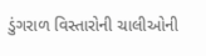ડુંગરાળ વિસ્તારોની ચાલીઓની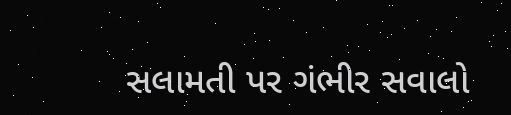સલામતી પર ગંભીર સવાલો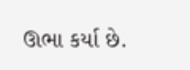ઊભા કર્યા છે.